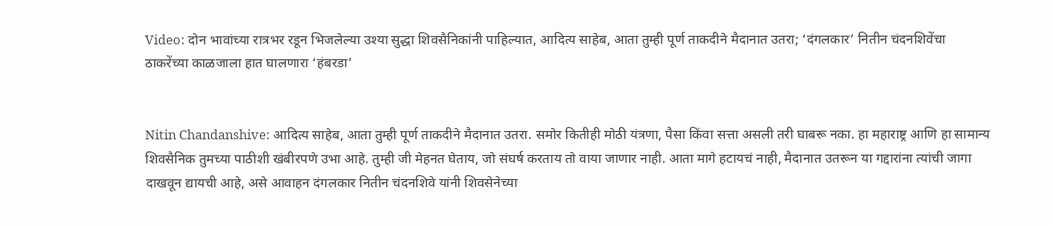Video: दोन भावांच्या रात्रभर रडून भिजलेल्या उश्या सुद्धा शिवसैनिकांनी पाहिल्यात, आदित्य साहेब, आता तुम्ही पूर्ण ताकदीने मैदानात उतरा; ‘दंगलकार’ नितीन चंदनशिवेंचा ठाकरेंच्या काळजाला हात घालणारा ‘हंबरडा’


Nitin Chandanshive: आदित्य साहेब, आता तुम्ही पूर्ण ताकदीने मैदानात उतरा. समोर कितीही मोठी यंत्रणा, पैसा किंवा सत्ता असली तरी घाबरू नका. हा महाराष्ट्र आणि हा सामान्य शिवसैनिक तुमच्या पाठीशी खंबीरपणे उभा आहे. तुम्ही जी मेहनत घेताय, जो संघर्ष करताय तो वाया जाणार नाही. आता मागे हटायचं नाही, मैदानात उतरून या गद्दारांना त्यांची जागा दाखवून द्यायची आहे, असे आवाहन दंगलकार नितीन चंदनशिवे यांनी शिवसेनेच्या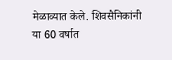मेळाव्यात केले. शिवसैनिकांनी या 60 वर्षात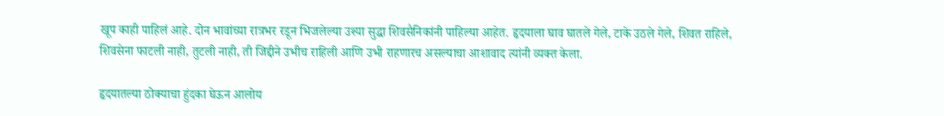खूप काही पाहिलं आहे. दोन भावांच्या रात्रभर रडून भिजलेल्या उश्या सुद्धा शिवसैनिकांनी पाहिल्या आहेत. हृदयाला घाव घातले गेले, टाके उठले गेले, शिवत राहिले, शिवसेना फाटली नाही, तुटली नाही, ती जिद्दीने उभीच राहिली आणि उभी राहणारच असल्याचा आशावाद त्यांनी व्यक्त केला.

हृदयातल्या ठोक्याचा हुंदका घेऊन आलोय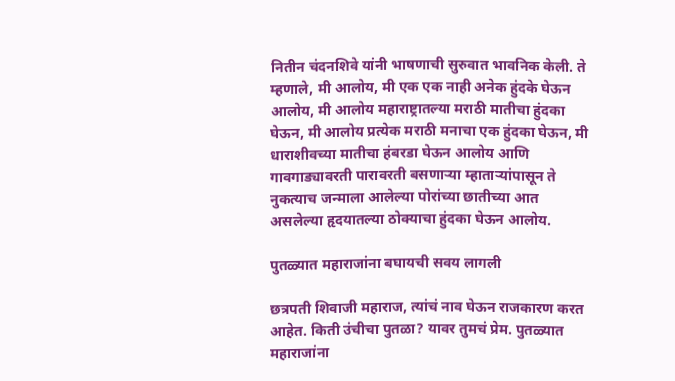नितीन चंदनशिवे यांनी भाषणाची सुरुवात भावनिक केली. ते म्हणाले, मी आलोय, मी एक एक नाही अनेक हुंदके घेऊन आलोय, मी आलोय महाराष्ट्रातल्या मराठी मातीचा हुंदका घेऊन, मी आलोय प्रत्येक मराठी मनाचा एक हुंदका घेऊन, मी धाराशीवच्या मातीचा हंबरडा घेऊन आलोय आणि गावगाड्यावरती पारावरती बसणाऱ्या म्हाताऱ्यांपासून ते नुकत्याच जन्माला आलेल्या पोरांच्या छातीच्या आत असलेल्या हृदयातल्या ठोक्याचा हुंदका घेऊन आलोय.

पुतळ्यात महाराजांना बघायची सवय लागली

छत्रपती शिवाजी महाराज, त्यांचं नाव घेऊन राजकारण करत आहेत. किती उंचीचा पुतळा? यावर तुमचं प्रेम. पुतळ्यात महाराजांना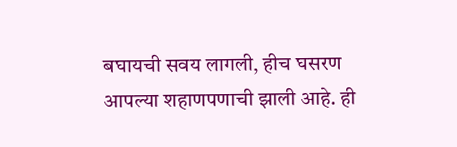बघायची सवय लागली, हीच घसरण आपल्या शहाणपणाची झाली आहे. ही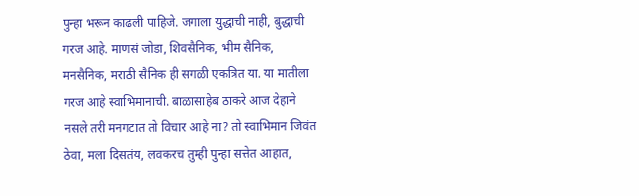पुन्हा भरून काढली पाहिजे. जगाला युद्धाची नाही, बुद्धाची गरज आहे. माणसं जोडा, शिवसैनिक, भीम सैनिक, मनसैनिक, मराठी सैनिक ही सगळी एकत्रित या. या मातीला गरज आहे स्वाभिमानाची. बाळासाहेब ठाकरे आज देहाने नसले तरी मनगटात तो विचार आहे ना? तो स्वाभिमान जिवंत ठेवा, मला दिसतंय, लवकरच तुम्ही पुन्हा सत्तेत आहात,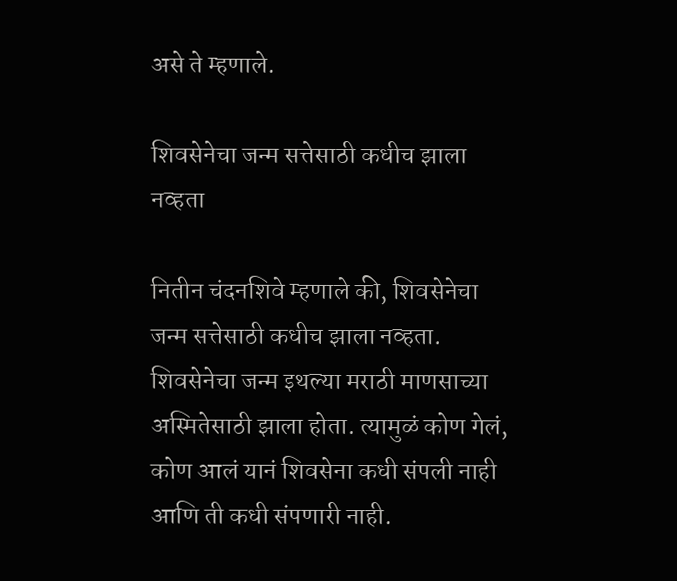असे ते म्हणाले.

शिवसेनेचा जन्म सत्तेसाठी कधीच झाला नव्हता

नितीन चंदनशिवे म्हणाले की, शिवसेनेचा जन्म सत्तेसाठी कधीच झाला नव्हता. शिवसेनेचा जन्म इथल्या मराठी माणसाच्या अस्मितेसाठी झाला होता. त्यामुळं कोण गेलं, कोण आलं यानं शिवसेना कधी संपली नाही आणि ती कधी संपणारी नाही.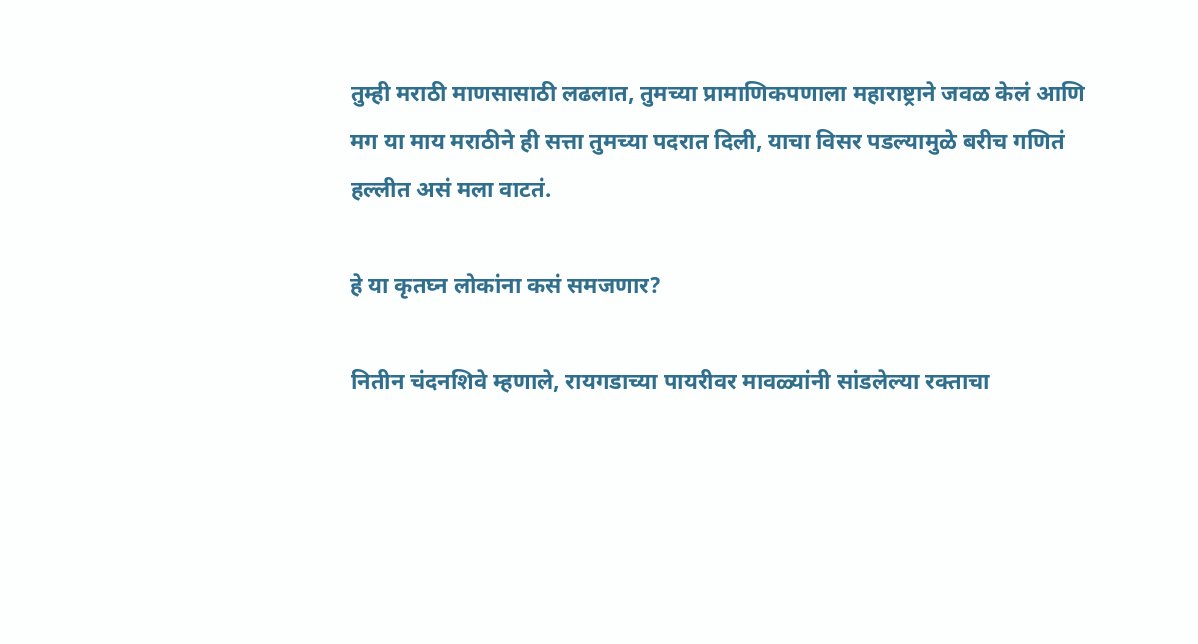तुम्ही मराठी माणसासाठी लढलात, तुमच्या प्रामाणिकपणाला महाराष्ट्राने जवळ केलं आणि मग या माय मराठीने ही सत्ता तुमच्या पदरात दिली, याचा विसर पडल्यामुळे बरीच गणितं हल्लीत असं मला वाटतं.

हे या कृतघ्न लोकांना कसं समजणार?

नितीन चंदनशिवे म्हणाले, रायगडाच्या पायरीवर मावळ्यांनी सांडलेल्या रक्ताचा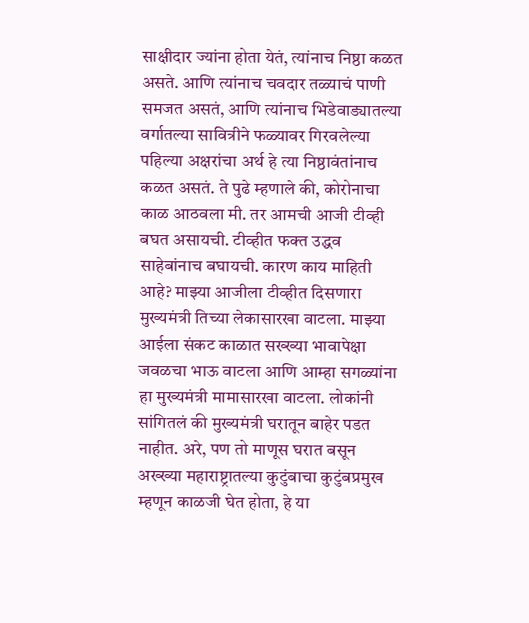साक्षीदार ज्यांना होता येतं, त्यांनाच निष्ठा कळत असते. आणि त्यांनाच चवदार तळ्याचं पाणी समजत असतं, आणि त्यांनाच भिडेवाड्यातल्या वर्गातल्या सावित्रीने फळ्यावर गिरवलेल्या पहिल्या अक्षरांचा अर्थ हे त्या निष्ठावंतांनाच कळत असतं. ते पुढे म्हणाले की, कोरोनाचा काळ आठवला मी. तर आमची आजी टीव्ही बघत असायची. टीव्हीत फक्त उद्धव साहेबांनाच बघायची. कारण काय माहिती आहे? माझ्या आजीला टीव्हीत दिसणारा मुख्यमंत्री तिच्या लेकासारखा वाटला. माझ्या आईला संकट काळात सख्ख्या भावापेक्षा जवळचा भाऊ वाटला आणि आम्हा सगळ्यांना हा मुख्यमंत्री मामासारखा वाटला. लोकांनी सांगितलं की मुख्यमंत्री घरातून बाहेर पडत नाहीत. अरे, पण तो माणूस घरात बसून अख्ख्या महाराष्ट्रातल्या कुटुंबाचा कुटुंबप्रमुख म्हणून काळजी घेत होता, हे या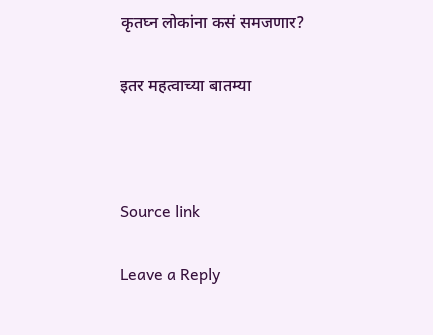कृतघ्न लोकांना कसं समजणार?

इतर महत्वाच्या बातम्या



Source link

Leave a Reply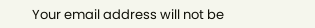Your email address will not be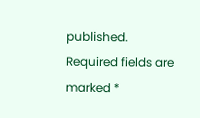published. Required fields are marked *